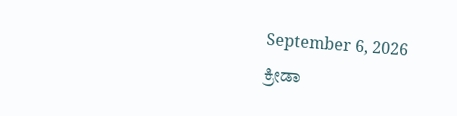September 6, 2026
ಕ್ರೀಡಾ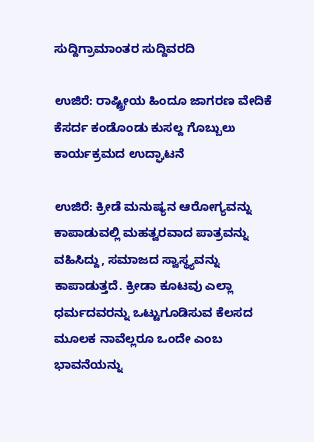ಸುದ್ದಿಗ್ರಾಮಾಂತರ ಸುದ್ದಿವರದಿ

ಉಜಿರೆ: ರಾಷ್ಟ್ರೀಯ ಹಿಂದೂ ಜಾಗರಣ ವೇದಿಕೆ ಕೆಸರ್ದ ಕಂಡೊಂಡು ಕುಸಲ್ದ ಗೊಬ್ಬುಲು ಕಾರ್ಯಕ್ರಮದ ಉದ್ಘಾಟನೆ

ಉಜಿರೆ: ಕ್ರೀಡೆ ಮನುಷ್ಯನ ಆರೋಗ್ಯವನ್ನು ಕಾಪಾಡುವಲ್ಲಿ ಮಹತ್ವರವಾದ ಪಾತ್ರವನ್ನು ವಹಿಸಿದ್ದು, ಸಮಾಜದ ಸ್ವಾಸ್ಥ್ಯವನ್ನು ಕಾಪಾಡುತ್ತದೆ. ಕ್ರೀಡಾ ಕೂಟವು ಎಲ್ಲಾ ಧರ್ಮದವರನ್ನು ಒಟ್ಟುಗೂಡಿಸುವ ಕೆಲಸದ ಮೂಲಕ ನಾವೆಲ್ಲರೂ ಒಂದೇ ಎಂಬ ಭಾವನೆಯನ್ನು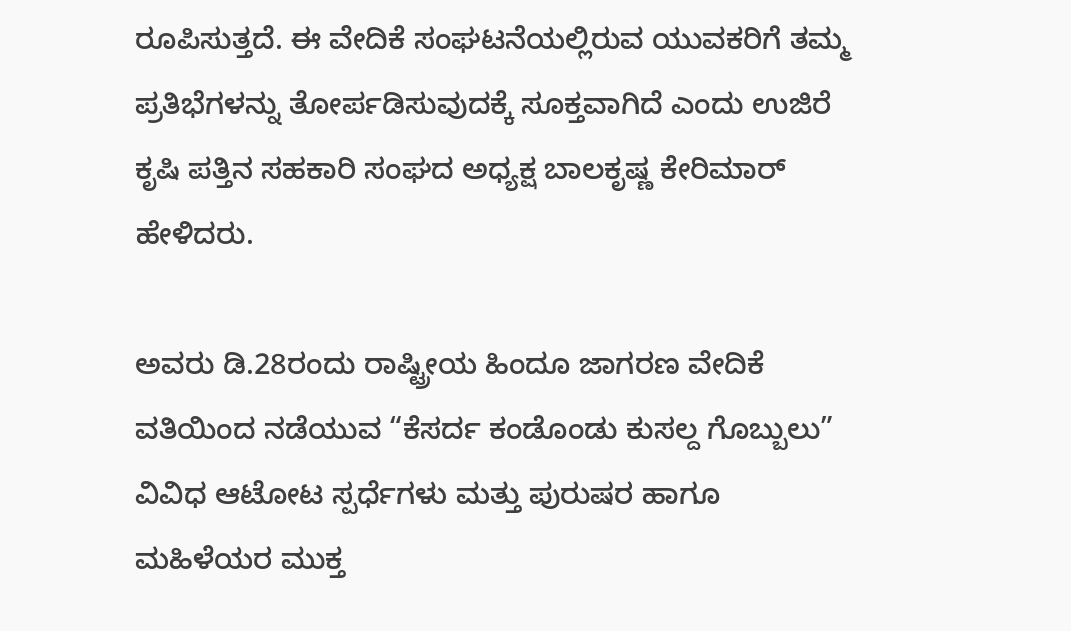ರೂಪಿಸುತ್ತದೆ. ಈ ವೇದಿಕೆ ಸಂಘಟನೆಯಲ್ಲಿರುವ ಯುವಕರಿಗೆ ತಮ್ಮ ಪ್ರತಿಭೆಗಳನ್ನು ತೋರ್ಪಡಿಸುವುದಕ್ಕೆ ಸೂಕ್ತವಾಗಿದೆ ಎಂದು ಉಜಿರೆ ಕೃಷಿ ಪತ್ತಿನ ಸಹಕಾರಿ ಸಂಘದ ಅಧ್ಯಕ್ಷ ಬಾಲಕೃಷ್ಣ ಕೇರಿಮಾರ್ ಹೇಳಿದರು.

ಅವರು ಡಿ.28ರಂದು ರಾಷ್ಟ್ರೀಯ ಹಿಂದೂ ಜಾಗರಣ ವೇದಿಕೆ ವತಿಯಿಂದ ನಡೆಯುವ “ಕೆಸರ್ದ ಕಂಡೊಂಡು ಕುಸಲ್ದ ಗೊಬ್ಬುಲು” ವಿವಿಧ ಆಟೋಟ ಸ್ಪರ್ಧೆಗಳು ಮತ್ತು ಪುರುಷರ ಹಾಗೂ ಮಹಿಳೆಯರ ಮುಕ್ತ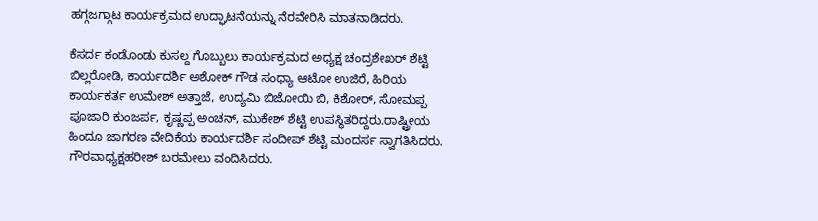ಹಗ್ಗಜಗ್ಗಾಟ ಕಾರ್ಯಕ್ರಮದ ಉದ್ಘಾಟನೆಯನ್ನು ನೆರವೇರಿಸಿ ಮಾತನಾಡಿದರು.

ಕೆಸರ್ದ ಕಂಡೊಂಡು ಕುಸಲ್ದ ಗೊಬ್ಬುಲು ಕಾರ್ಯಕ್ರಮದ ಅಧ್ಯಕ್ಷ ಚಂದ್ರಶೇಖರ್ ಶೆಟ್ಟಿ ಬಿಲ್ಲರೋಡಿ, ಕಾರ್ಯದರ್ಶಿ ಅಶೋಕ್ ಗೌಡ ಸಂಧ್ಯಾ ಆಟೋ ಉಜಿರೆ, ಹಿರಿಯ ಕಾರ್ಯಕರ್ತ ಉಮೇಶ್ ಅತ್ತಾಜೆ, ಉದ್ಯಮಿ ಬಿಜೋಯಿ ಬಿ, ಕಿಶೋರ್, ಸೋಮಪ್ಪ ಪೂಜಾರಿ ಕುಂಜರ್ಪ, ಕೃಷ್ಣಪ್ಪ ಅಂಚನ್, ಮುಕೇಶ್ ಶೆಟ್ಟಿ ಉಪಸ್ಥಿತರಿದ್ದರು.ರಾಷ್ಟ್ರೀಯ ಹಿಂದೂ ಜಾಗರಣ ವೇದಿಕೆಯ ಕಾರ್ಯದರ್ಶಿ ಸಂದೀಪ್ ಶೆಟ್ಟಿ ಮಂದರ್ಸ ಸ್ವಾಗತಿಸಿದರು. ಗೌರವಾಧ್ಯಕ್ಷಹರೀಶ್ ಬರಮೇಲು ವಂದಿಸಿದರು.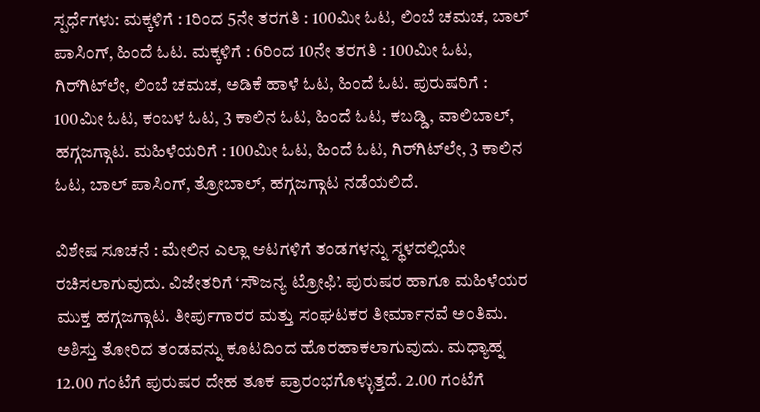ಸ್ಪರ್ಧೆಗಳು: ಮಕ್ಕಳಿಗೆ : 1ರಿಂದ 5ನೇ ತರಗತಿ : 100ಮೀ ಓಟ, ಲಿಂಬೆ ಚಮಚ, ಬಾಲ್ ಪಾಸಿಂಗ್, ಹಿಂದೆ ಓಟ. ಮಕ್ಕಳಿಗೆ : 6ರಿಂದ 10ನೇ ತರಗತಿ : 100ಮೀ ಓಟ, ಗಿರ್‌ಗಿಟ್‌ಲೇ, ಲಿಂಬೆ ಚಮಚ, ಅಡಿಕೆ ಹಾಳೆ ಓಟ, ಹಿಂದೆ ಓಟ. ಪುರುಷರಿಗೆ : 100ಮೀ ಓಟ, ಕಂಬಳ ಓಟ, 3 ಕಾಲಿನ ಓಟ, ಹಿಂದೆ ಓಟ, ಕಬಡ್ಡಿ, ವಾಲಿಬಾಲ್, ಹಗ್ಗಜಗ್ಗಾಟ. ಮಹಿಳೆಯರಿಗೆ : 100ಮೀ ಓಟ, ಹಿಂದೆ ಓಟ, ಗಿರ್‌ಗಿಟ್‌ಲೇ, 3 ಕಾಲಿನ ಓಟ, ಬಾಲ್ ಪಾಸಿಂಗ್, ತ್ರೋಬಾಲ್‌, ಹಗ್ಗಜಗ್ಗಾಟ ನಡೆಯಲಿದೆ.

ವಿಶೇಷ ಸೂಚನೆ : ಮೇಲಿನ ಎಲ್ಲಾ ಆಟಗಳಿಗೆ ತಂಡಗಳನ್ನು ಸ್ಥಳದಲ್ಲಿಯೇ ರಚಿಸಲಾಗುವುದು. ವಿಜೇತರಿಗೆ ‘ಸೌಜನ್ಯ ಟ್ರೋಫಿ’. ಪುರುಷರ ಹಾಗೂ ಮಹಿಳೆಯರ ಮುಕ್ತ ಹಗ್ಗಜಗ್ಗಾಟ. ತೀರ್ಪುಗಾರರ ಮತ್ತು ಸಂಘಟಕರ ತೀರ್ಮಾನವೆ ಅಂತಿಮ. ಅಶಿಸ್ತು ತೋರಿದ ತಂಡವನ್ನು ಕೂಟದಿಂದ ಹೊರಹಾಕಲಾಗುವುದು. ಮಧ್ಯಾಹ್ನ 12.00 ಗಂಟೆಗೆ ಪುರುಷರ ದೇಹ ತೂಕ ಪ್ರಾರಂಭಗೊಳ್ಳುತ್ತದೆ. 2.00 ಗಂಟೆಗೆ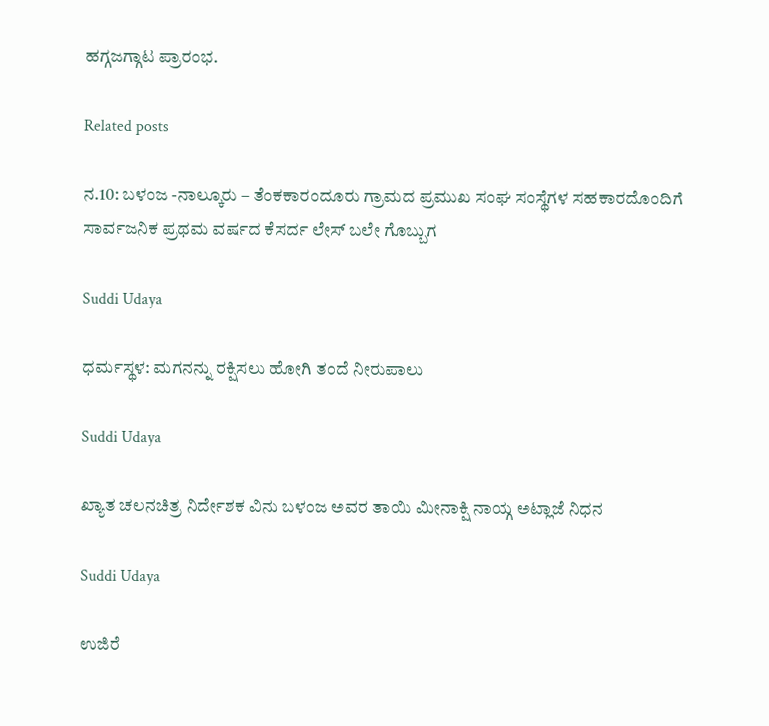ಹಗ್ಗಜಗ್ಗಾಟ ಪ್ರಾರಂಭ.

Related posts

ನ.10: ಬಳಂಜ -ನಾಲ್ಕೂರು – ತೆಂಕಕಾರಂದೂರು ಗ್ರಾಮದ ಪ್ರಮುಖ ಸಂಘ ಸಂಸ್ಥೆಗಳ ಸಹಕಾರದೊಂದಿಗೆ ಸಾರ್ವಜನಿಕ ಪ್ರಥಮ ವರ್ಷದ ಕೆಸರ್ದ ಲೇಸ್ ಬಲೇ ಗೊಬ್ಬುಗ

Suddi Udaya

ಧರ್ಮಸ್ಥಳ: ಮಗನನ್ನು ರಕ್ಷಿಸಲು ಹೋಗಿ ತಂದೆ ನೀರುಪಾಲು

Suddi Udaya

ಖ್ಯಾತ ಚಲನಚಿತ್ರ ನಿರ್ದೇಶಕ ವಿನು ಬಳಂಜ ಅವರ ತಾಯಿ ಮೀನಾಕ್ಷಿ ನಾಯ್ಗ ಅಟ್ಲಾಜೆ ನಿಧನ

Suddi Udaya

ಉಜಿರೆ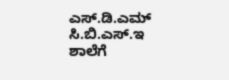ಎಸ್.ಡಿ.ಎಮ್ ಸಿ.ಬಿ.ಎಸ್.ಇ ಶಾಲೆಗೆ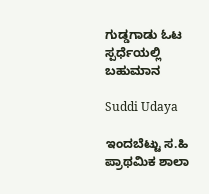ಗುಡ್ಡಗಾಡು ಓಟ ಸ್ಪರ್ಧೆಯಲ್ಲಿ ಬಹುಮಾನ

Suddi Udaya

ಇಂದಬೆಟ್ಟು ಸ.ಹಿ ಪ್ರಾಥಮಿಕ ಶಾಲಾ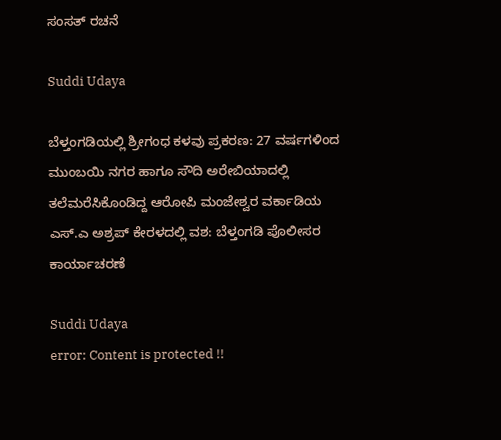ಸಂಸತ್ ರಚನೆ

Suddi Udaya

ಬೆಳ್ತಂಗಡಿಯಲ್ಲಿ ಶ್ರೀಗಂಧ ಕಳವು ಪ್ರಕರಣ: 27 ವರ್ಷಗಳಿಂದ ಮುಂಬಯಿ ನಗರ ಹಾಗೂ ಸೌದಿ ಅರೇಬಿಯಾದಲ್ಲಿ ತಲೆಮರೆಸಿಕೊಂಡಿದ್ದ ಆರೋಪಿ ಮಂಜೇಶ್ವರ ವರ್ಕಾಡಿಯ ಎಸ್.ಎ ಅಶ್ರಪ್ ಕೇರಳದಲ್ಲಿ ವಶ: ಬೆಳ್ತಂಗಡಿ ಪೊಲೀಸರ ಕಾರ್ಯಾಚರಣೆ

Suddi Udaya
error: Content is protected !!